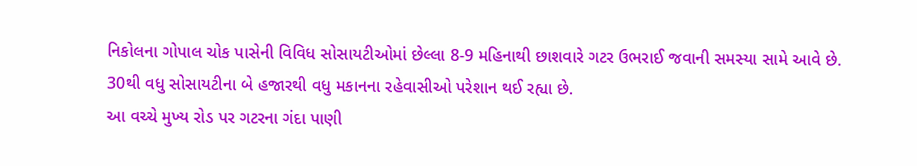નિકોલના ગોપાલ ચોક પાસેની વિવિધ સોસાયટીઓમાં છેલ્લા 8-9 મહિનાથી છાશવારે ગટર ઉભરાઈ જવાની સમસ્યા સામે આવે છે. 30થી વધુ સોસાયટીના બે હજારથી વધુ મકાનના રહેવાસીઓ પરેશાન થઈ રહ્યા છે.
આ વચ્ચે મુખ્ય રોડ પર ગટરના ગંદા પાણી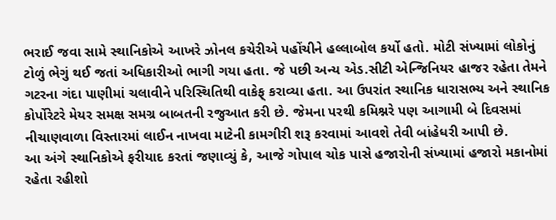ભરાઈ જવા સામે સ્થાનિકોએ આખરે ઝોનલ કચેરીએ પહોંચીને હલ્લાબોલ કર્યો હતો. મોટી સંખ્યામાં લોકોનું ટોળું ભેગું થઈ જતાં અધિકારીઓ ભાગી ગયા હતા. જે પછી અન્ય એડ.સીટી એન્જિનિયર હાજર રહેતા તેમને ગટરના ગંદા પાણીમાં ચલાવીને પરિસ્થિતિથી વાકેફ્ કરાવ્યા હતા. આ ઉપરાંત સ્થાનિક ધારાસભ્ય અને સ્થાનિક કોર્પોરેટરે મેયર સમક્ષ સમગ્ર બાબતની રજુઆત કરી છે. જેમના પરથી કમિશ્નરે પણ આગામી બે દિવસમાં નીચાણવાળા વિસ્તારમાં લાઈન નાખવા માટેની કામગીરી શરૂ કરવામાં આવશે તેવી બાંહેધરી આપી છે.
આ અંગે સ્થાનિકોએ ફરીયાદ કરતાં જણાવ્યું કે, આજે ગોપાલ ચોક પાસે હજારોની સંખ્યામાં હજારો મકાનોમાં રહેતા રહીશો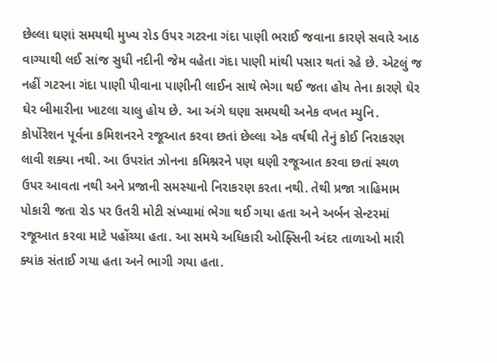છેલ્લા ઘણાં સમયથી મુખ્ય રોડ ઉપર ગટરના ગંદા પાણી ભરાઈ જવાના કારણે સવારે આઠ વાગ્યાથી લઈ સાંજ સુધી નદીની જેમ વહેતા ગંદા પાણી માંથી પસાર થતાં રહે છે. એટલું જ નહીં ગટરના ગંદા પાણી પીવાના પાણીની લાઈન સાથે ભેગા થઈ જતા હોય તેના કારણે ઘેર ઘેર બીમારીના ખાટલા ચાલુ હોય છે. આ અંગે ઘણા સમયથી અનેક વખત મ્યુનિ. કોર્પોરેશન પૂર્વના કમિશનરને રજૂઆત કરવા છતાં છેલ્લા એક વર્ષથી તેનું કોઈ નિરાકરણ લાવી શક્યા નથી. આ ઉપરાંત ઝોનના કમિશ્નરને પણ ઘણી રજૂઆત કરવા છતાં સ્થળ ઉપર આવતા નથી અને પ્રજાની સમસ્યાનો નિરાકરણ કરતા નથી. તેથી પ્રજા ત્રાહિમામ પોકારી જતા રોડ પર ઉતરી મોટી સંખ્યામાં ભેગા થઈ ગયા હતા અને અર્બન સેન્ટરમાં રજૂઆત કરવા માટે પહોંચ્યા હતા. આ સમયે અધિકારી ઓફ્સિની અંદર તાળાઓ મારી ક્યાંક સંતાઈ ગયા હતા અને ભાગી ગયા હતા.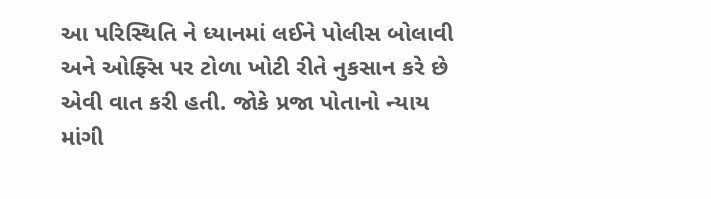આ પરિસ્થિતિ ને ધ્યાનમાં લઈને પોલીસ બોલાવી અને ઓફ્સિ પર ટોળા ખોટી રીતે નુકસાન કરે છે એવી વાત કરી હતી. જોકે પ્રજા પોતાનો ન્યાય માંગી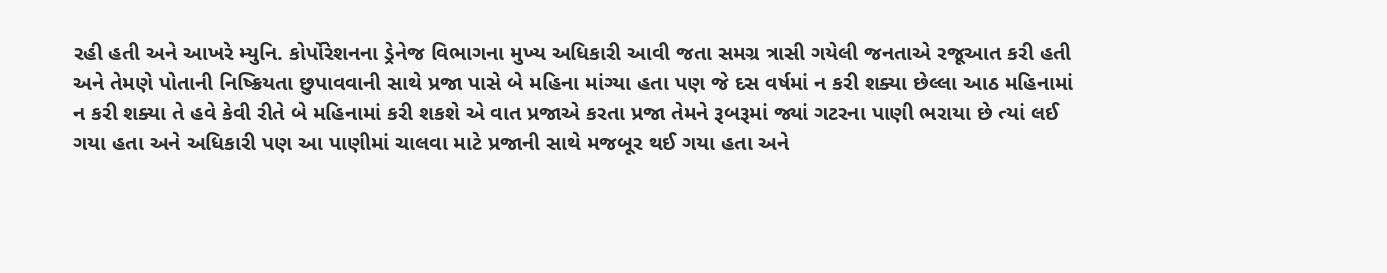રહી હતી અને આખરે મ્યુનિ. કોર્પોરેશનના ડ્રેનેજ વિભાગના મુખ્ય અધિકારી આવી જતા સમગ્ર ત્રાસી ગયેલી જનતાએ રજૂઆત કરી હતી અને તેમણે પોતાની નિષ્ક્રિયતા છુપાવવાની સાથે પ્રજા પાસે બે મહિના માંગ્યા હતા પણ જે દસ વર્ષમાં ન કરી શક્યા છેલ્લા આઠ મહિનામાં ન કરી શક્યા તે હવે કેવી રીતે બે મહિનામાં કરી શકશે એ વાત પ્રજાએ કરતા પ્રજા તેમને રૂબરૂમાં જ્યાં ગટરના પાણી ભરાયા છે ત્યાં લઈ ગયા હતા અને અધિકારી પણ આ પાણીમાં ચાલવા માટે પ્રજાની સાથે મજબૂર થઈ ગયા હતા અને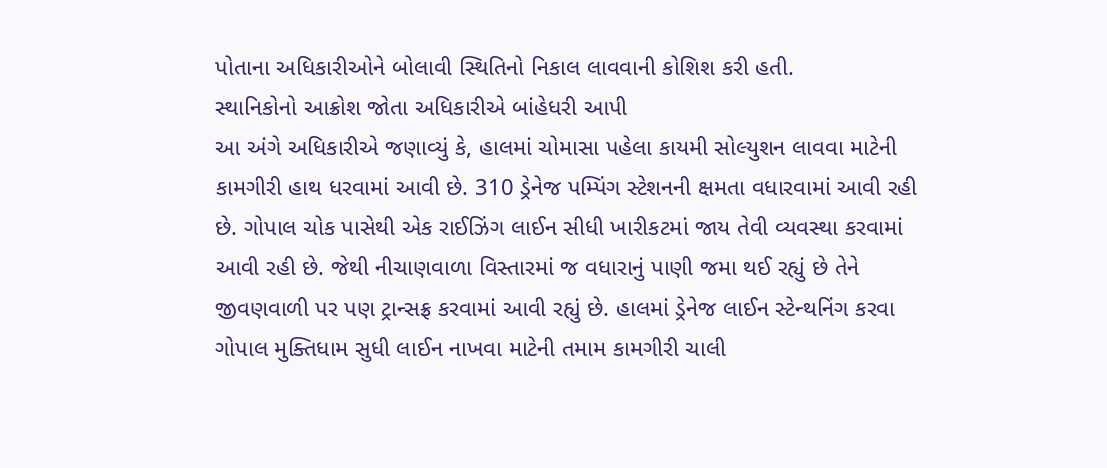પોતાના અધિકારીઓને બોલાવી સ્થિતિનો નિકાલ લાવવાની કોશિશ કરી હતી.
સ્થાનિકોનો આક્રોશ જોતા અધિકારીએ બાંહેધરી આપી
આ અંગે અધિકારીએ જણાવ્યું કે, હાલમાં ચોમાસા પહેલા કાયમી સોલ્યુશન લાવવા માટેની કામગીરી હાથ ધરવામાં આવી છે. 310 ડ્રેનેજ પમ્પિંગ સ્ટેશનની ક્ષમતા વધારવામાં આવી રહી છે. ગોપાલ ચોક પાસેથી એક રાઈઝિંગ લાઈન સીધી ખારીકટમાં જાય તેવી વ્યવસ્થા કરવામાં આવી રહી છે. જેથી નીચાણવાળા વિસ્તારમાં જ વધારાનું પાણી જમા થઈ રહ્યું છે તેને જીવણવાળી પર પણ ટ્રાન્સફ્ર કરવામાં આવી રહ્યું છે. હાલમાં ડ્રેનેજ લાઈન સ્ટેન્થનિંગ કરવા ગોપાલ મુક્તિધામ સુધી લાઈન નાખવા માટેની તમામ કામગીરી ચાલી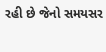રહી છે જેનો સમયસર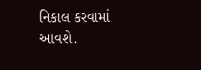નિકાલ કરવામાં આવશે.